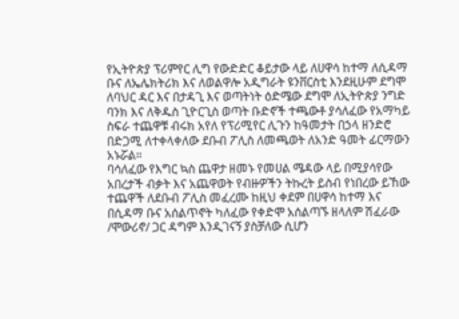የኢትዮጵያ ፕሪምየር ሊግ የውድድር ቆይታው ላይ ለሀዋሳ ከተማ ለሲዳማ ቡና ለኤሌክትሪክ እና ለወልዋሎ አዲግራት ዩንቨርስቲ እንደዚሁም ደግሞ ለባህር ዳር እና በታዳጊ እና ወጣትነት ዕድሜው ደግሞ ለኢትዮጵያ ንግድ ባንክ እና ለቅዱስ ጊዮርጊስ ወጣት ቡድኖች ተጫውቶ ያሳለፈው የአማካይ ስፍራ ተጨዋቹ ብሩክ አየለ የፕሪሚየር ሊጉን ከዓመታት በኃላ ዘንድሮ በድጋሚ ለተቀላቀለው ደቡብ ፖሊስ ለመጫወት ለአንድ ዓመት ፊርማውን አኑሯል።
ባሳለፈው የእግር ኳስ ጨዋታ ዘመኑ የመሀል ሜዳው ላይ በሚያሳየው አበረታች ብቃት እና አጨዋወት የብዙዎችን ትኩረት ይስብ የነበረው ይኸው ተጨዋች ለደቡብ ፖሊስ መፈረሙ ከዚህ ቀደም በሀዋሳ ከተማ እና በሲዳማ ቡና አሰልጥኖት ካለፈው የቀድሞ አሰልጣኙ ዘላለም ሽፈራው /ሞውሪኖ/ ጋር ዳግም እንዲገናኝ ያስቻለው ሲሆን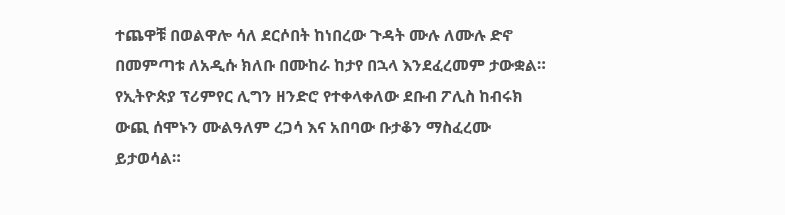ተጨዋቹ በወልዋሎ ሳለ ደርሶበት ከነበረው ጉዳት ሙሉ ለሙሉ ድኖ በመምጣቱ ለአዲሱ ክለቡ በሙከራ ከታየ በኋላ እንደፈረመም ታውቋል።
የኢትዮጵያ ፕሪምየር ሊግን ዘንድሮ የተቀላቀለው ደቡብ ፖሊስ ከብሩክ ውጪ ሰሞኑን ሙልዓለም ረጋሳ እና አበባው ቡታቆን ማስፈረሙ ይታወሳል።